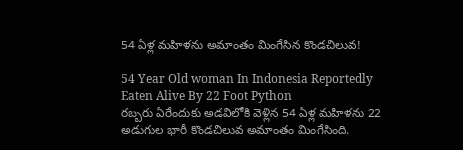54 ఏళ్ల మహిళను అమాంతం మింగేసిన కొండచిలువ!

54 Year Old woman In Indonesia Reportedly Eaten Alive By 22 Foot Python
రబ్బరు ఏరేందుకు అడవిలోకి వెళ్లిన 54 ఏళ్ల మహిళను 22 అడుగుల భారీ కొండచిలువ అమాంతం మింగేసింది.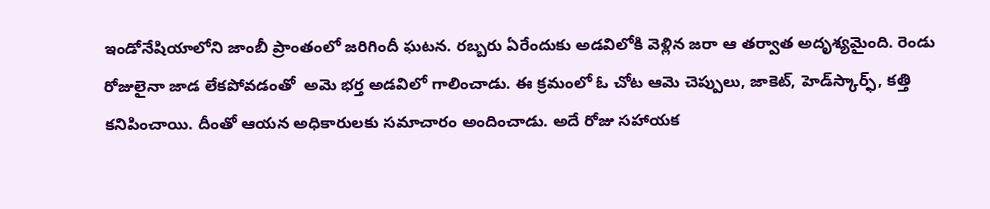ఇండోనేషియాలోని జాంబీ ప్రాంతంలో జరిగిందీ ఘటన. రబ్బరు ఏరేందుకు అడవిలోకి వెళ్లిన జరా ఆ తర్వాత అదృశ్యమైంది. రెండు రోజులైనా జాడ లేకపోవడంతో  అమె భర్త అడవిలో గాలించాడు. ఈ క్రమంలో ఓ చోట ఆమె చెప్పులు, జాకెట్, హెడ్‌స్కార్ఫ్, కత్తి కనిపించాయి. దీంతో ఆయన అధికారులకు సమాచారం అందించాడు. అదే రోజు సహాయక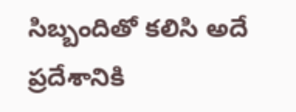సిబ్బందితో కలిసి అదే ప్రదేశానికి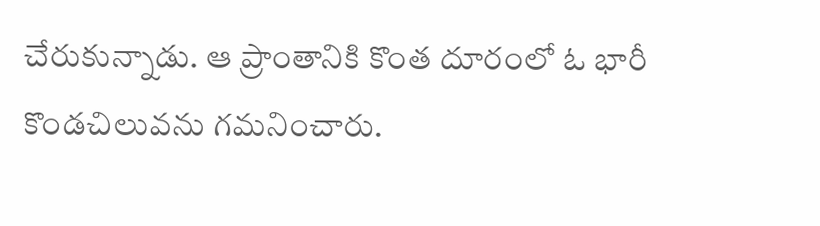చేరుకున్నాడు. ఆ ప్రాంతానికి కొంత దూరంలో ఓ భారీ కొండచిలువను గమనించారు.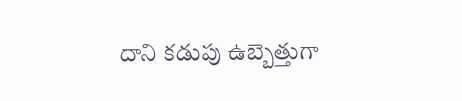దాని కడుపు ఉబ్బెత్తుగా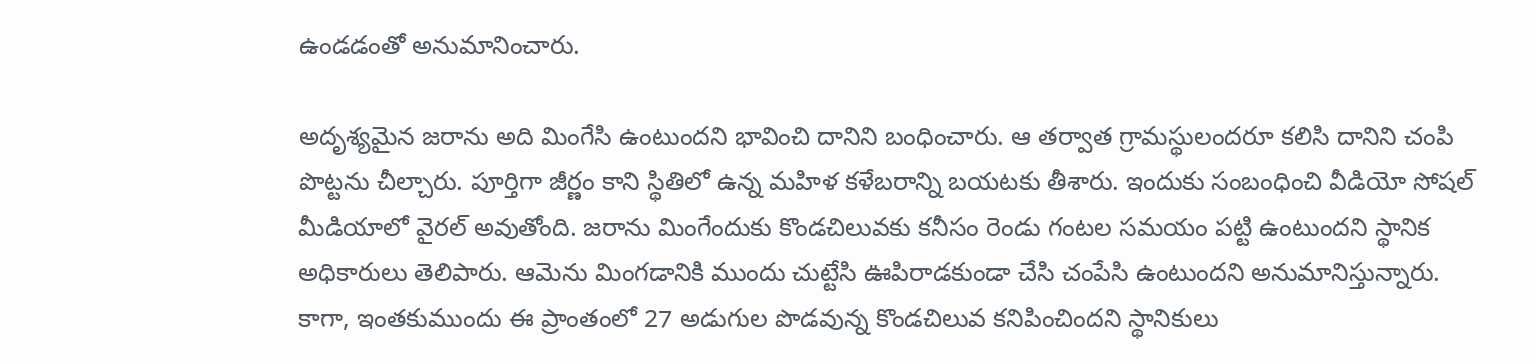ఉండడంతో అనుమానించారు.

అదృశ్యమైన జరాను అది మింగేసి ఉంటుందని భావించి దానిని బంధించారు. ఆ తర్వాత గ్రామస్థులందరూ కలిసి దానిని చంపి పొట్టను చీల్చారు. పూర్తిగా జీర్ణం కాని స్థితిలో ఉన్న మహిళ కళేబరాన్ని బయటకు తీశారు. ఇందుకు సంబంధించి వీడియో సోషల్ మీడియాలో వైరల్ అవుతోంది. జరాను మింగేందుకు కొండచిలువకు కనీసం రెండు గంటల సమయం పట్టి ఉంటుందని స్థానిక అధికారులు తెలిపారు. ఆమెను మింగడానికి ముందు చుట్టేసి ఊపిరాడకుండా చేసి చంపేసి ఉంటుందని అనుమానిస్తున్నారు. కాగా, ఇంతకుముందు ఈ ప్రాంతంలో 27 అడుగుల పొడవున్న కొండచిలువ కనిపించిందని స్థానికులు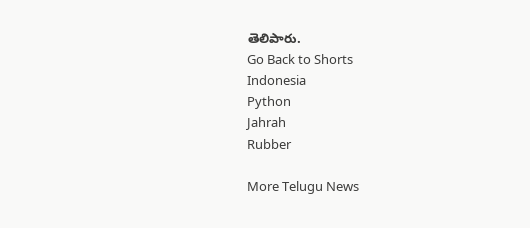తెలిపారు.
Go Back to Shorts
Indonesia
Python
Jahrah
Rubber

More Telugu News